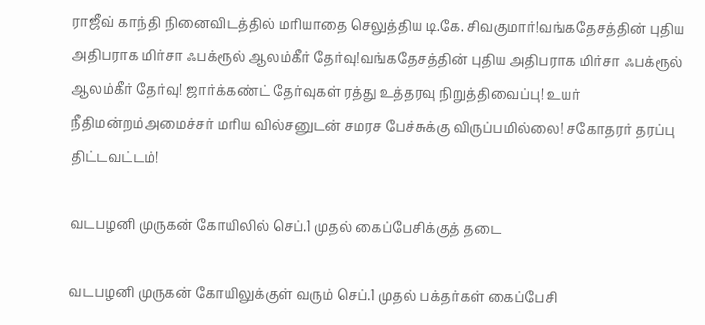ராஜீவ் காந்தி நினைவிடத்தில் மரியாதை செலுத்திய டி.கே. சிவகுமார்!வங்கதேசத்தின் புதிய அதிபராக மிர்சா ஃபக்ரூல் ஆலம்கீர் தேர்வு!வங்கதேசத்தின் புதிய அதிபராக மிர்சா ஃபக்ரூல் ஆலம்கீர் தேர்வு! ஜார்க்கண்ட் தேர்வுகள் ரத்து உத்தரவு நிறுத்திவைப்பு! உயர் நீதிமன்றம்அமைச்சர் மரிய வில்சனுடன் சமரச பேச்சுக்கு விருப்பமில்லை! சகோதரர் தரப்பு திட்டவட்டம்!

வடபழனி முருகன் கோயிலில் செப்.1 முதல் கைப்பேசிக்குத் தடை

வடபழனி முருகன் கோயிலுக்குள் வரும் செப்.1 முதல் பக்தர்கள் கைப்பேசி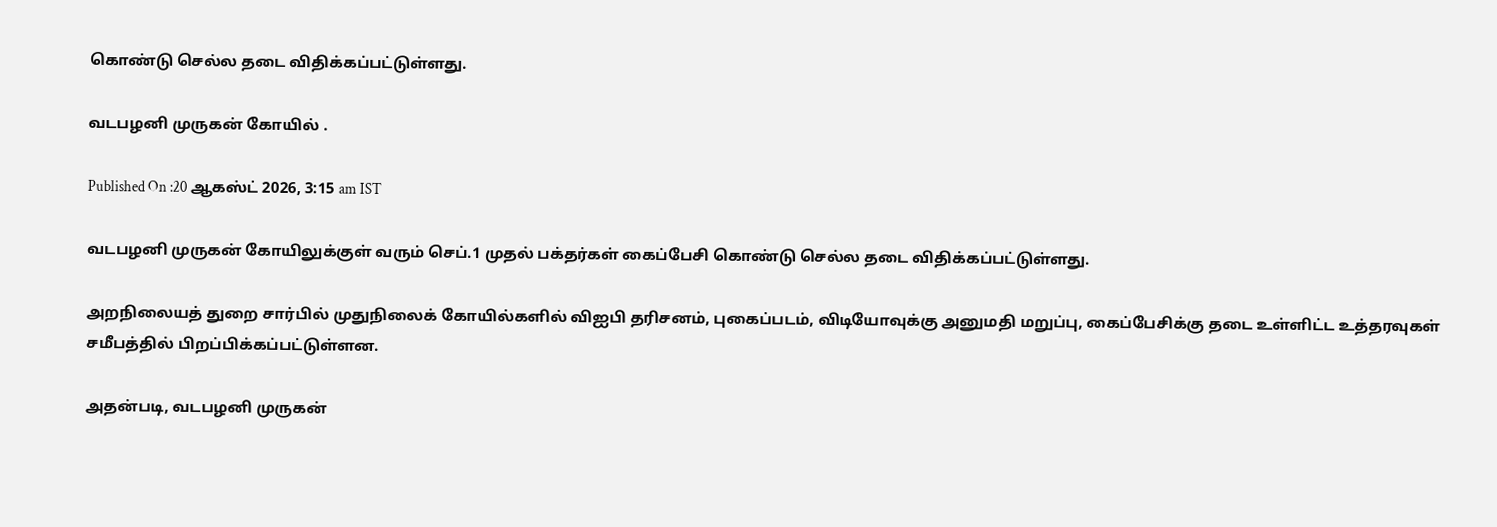கொண்டு செல்ல தடை விதிக்கப்பட்டுள்ளது.

வடபழனி முருகன் கோயில் .

Published On :20 ஆகஸ்ட் 2026, 3:15 am IST

வடபழனி முருகன் கோயிலுக்குள் வரும் செப்.1 முதல் பக்தர்கள் கைப்பேசி கொண்டு செல்ல தடை விதிக்கப்பட்டுள்ளது.

அறநிலையத் துறை சார்பில் முதுநிலைக் கோயில்களில் விஐபி தரிசனம், புகைப்படம், விடியோவுக்கு அனுமதி மறுப்பு, கைப்பேசிக்கு தடை உள்ளிட்ட உத்தரவுகள் சமீபத்தில் பிறப்பிக்கப்பட்டுள்ளன.

அதன்படி, வடபழனி முருகன்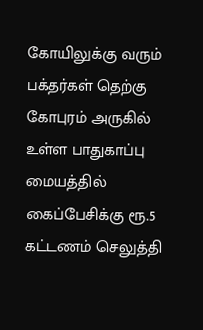கோயிலுக்கு வரும் பக்தர்கள் தெற்கு கோபுரம் அருகில் உள்ள பாதுகாப்பு மையத்தில் கைப்பேசிக்கு ரூ.5 கட்டணம் செலுத்தி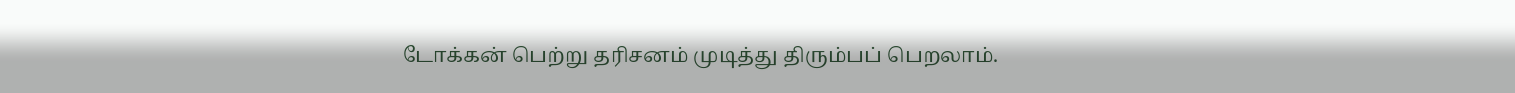டோக்கன் பெற்று தரிசனம் முடித்து திரும்பப் பெறலாம்.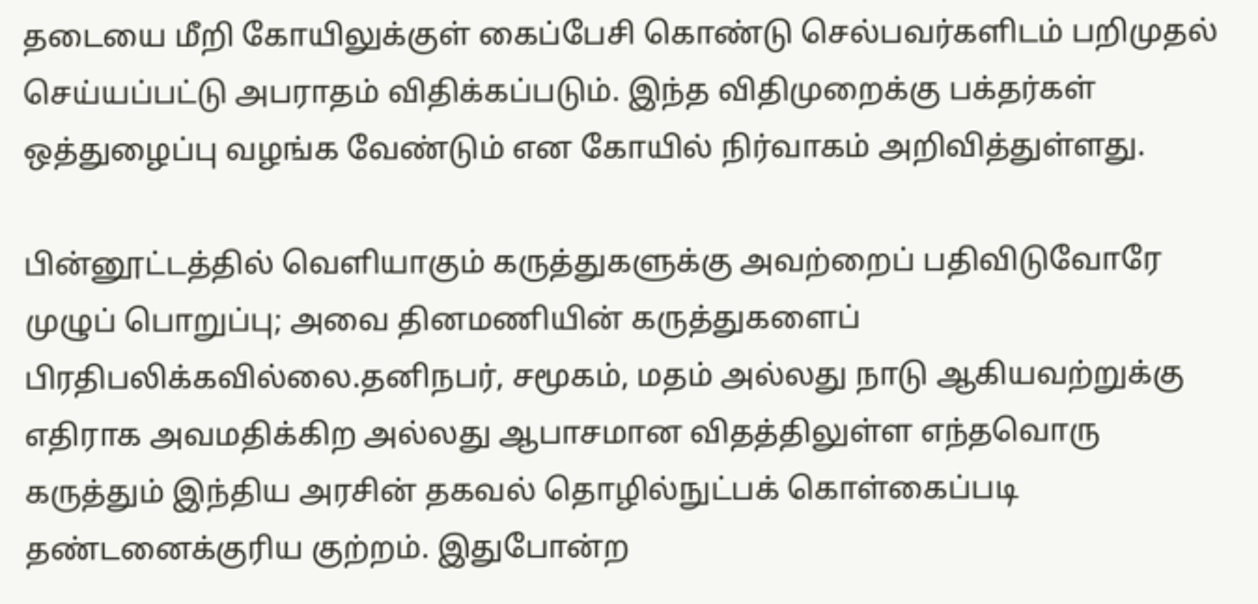தடையை மீறி கோயிலுக்குள் கைப்பேசி கொண்டு செல்பவர்களிடம் பறிமுதல் செய்யப்பட்டு அபராதம் விதிக்கப்படும். இந்த விதிமுறைக்கு பக்தர்கள் ஒத்துழைப்பு வழங்க வேண்டும் என கோயில் நிர்வாகம் அறிவித்துள்ளது.

பின்னூட்டத்தில் வெளியாகும் கருத்துகளுக்கு அவற்றைப் பதிவிடுவோரே முழுப் பொறுப்பு; அவை தினமணியின் கருத்துகளைப் பிரதிபலிக்கவில்லை.தனிநபர், சமூகம், மதம் அல்லது நாடு ஆகியவற்றுக்கு எதிராக அவமதிக்கிற அல்லது ஆபாசமான விதத்திலுள்ள எந்தவொரு கருத்தும் இந்திய அரசின் தகவல் தொழில்நுட்பக் கொள்கைப்படி தண்டனைக்குரிய குற்றம். இதுபோன்ற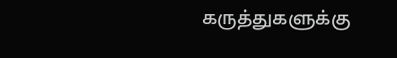கருத்துகளுக்கு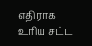எதிராக உரிய சட்ட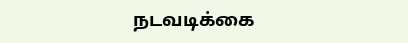நடவடிக்கை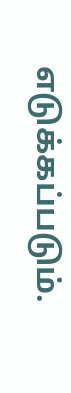எடுக்கப்படும்.